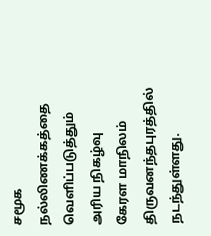சமூக நல்லிணக்கத்தை வெளிப்படுத்தும் அரிய நிகழ்வு கேரள மாநிலம் திருவனந்தபுரத்தில் நடந்துள்ளது.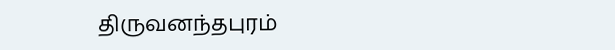திருவனந்தபுரம்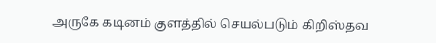அருகே கடினம் குளத்தில் செயல்படும் கிறிஸ்தவ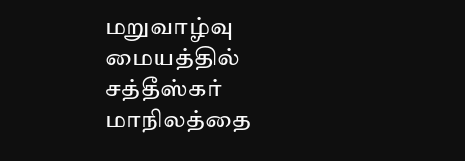மறுவாழ்வு மையத்தில் சத்தீஸ்கர் மாநிலத்தை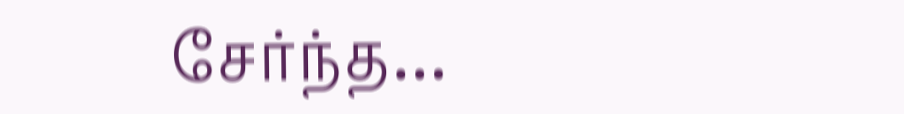சேர்ந்த…